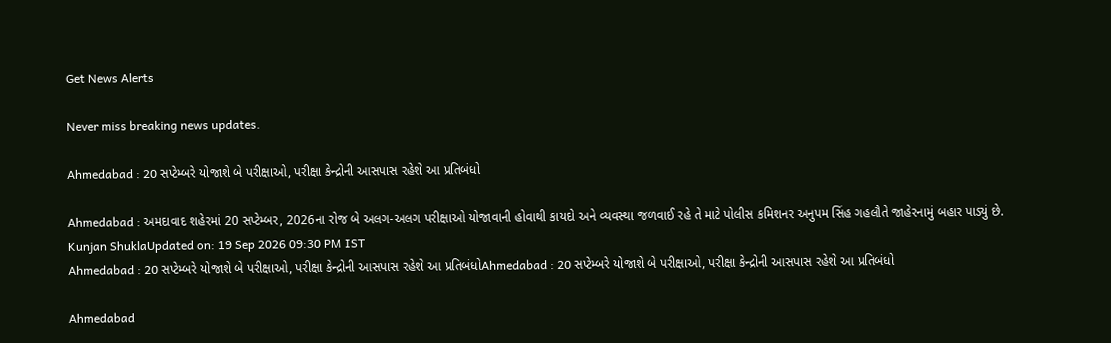Get News Alerts

Never miss breaking news updates.

Ahmedabad : 20 સપ્ટેમ્બરે યોજાશે બે પરીક્ષાઓ, પરીક્ષા કેન્દ્રોની આસપાસ રહેશે આ પ્રતિબંધો

Ahmedabad : અમદાવાદ શહેરમાં 20 સપ્ટેમ્બર, 2026ના રોજ બે અલગ-અલગ પરીક્ષાઓ યોજાવાની હોવાથી કાયદો અને વ્યવસ્થા જળવાઈ રહે તે માટે પોલીસ કમિશનર અનુપમ સિંહ ગહલૌતે જાહેરનામું બહાર પાડ્યું છે.
Kunjan ShuklaUpdated on: 19 Sep 2026 09:30 PM IST
Ahmedabad : 20 સપ્ટેમ્બરે યોજાશે બે પરીક્ષાઓ, પરીક્ષા કેન્દ્રોની આસપાસ રહેશે આ પ્રતિબંધોAhmedabad : 20 સપ્ટેમ્બરે યોજાશે બે પરીક્ષાઓ, પરીક્ષા કેન્દ્રોની આસપાસ રહેશે આ પ્રતિબંધો

Ahmedabad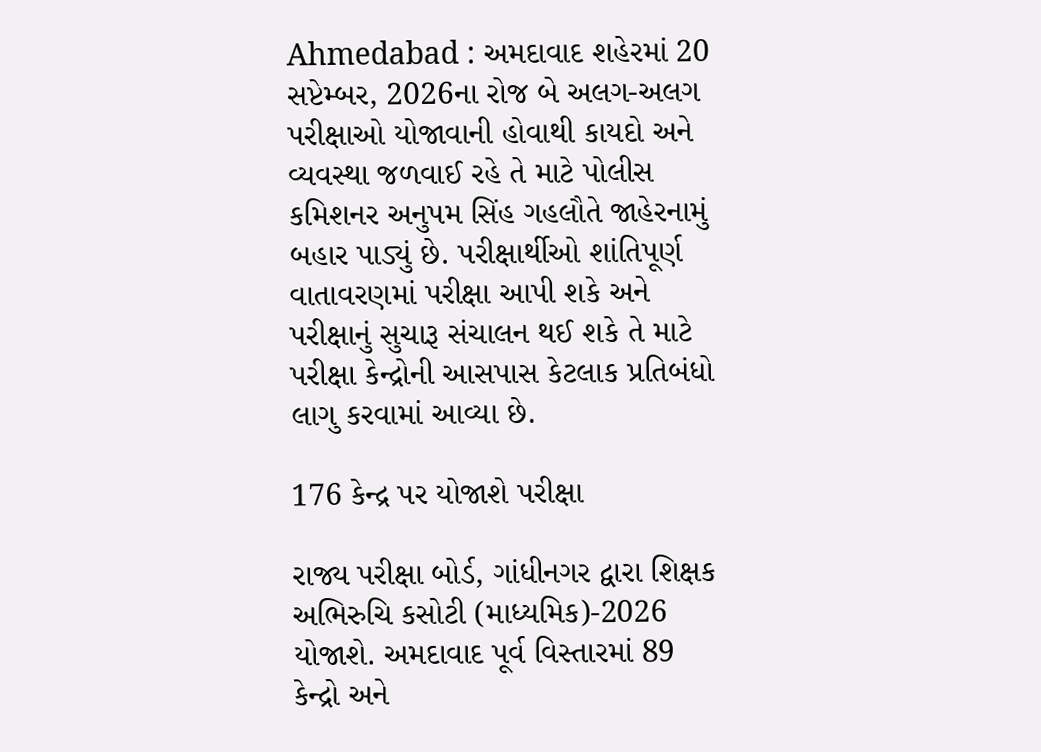Ahmedabad : અમદાવાદ શહેરમાં 20 સપ્ટેમ્બર, 2026ના રોજ બે અલગ-અલગ પરીક્ષાઓ યોજાવાની હોવાથી કાયદો અને વ્યવસ્થા જળવાઈ રહે તે માટે પોલીસ કમિશનર અનુપમ સિંહ ગહલૌતે જાહેરનામું બહાર પાડ્યું છે. પરીક્ષાર્થીઓ શાંતિપૂર્ણ વાતાવરણમાં પરીક્ષા આપી શકે અને પરીક્ષાનું સુચારૂ સંચાલન થઈ શકે તે માટે પરીક્ષા કેન્દ્રોની આસપાસ કેટલાક પ્રતિબંધો લાગુ કરવામાં આવ્યા છે.

176 કેન્દ્ર પર યોજાશે પરીક્ષા

રાજ્ય પરીક્ષા બોર્ડ, ગાંધીનગર દ્વારા શિક્ષક અભિરુચિ કસોટી (માધ્યમિક)-2026 યોજાશે. અમદાવાદ પૂર્વ વિસ્તારમાં 89 કેન્દ્રો અને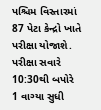પશ્ચિમ વિસ્તારમાં 87 પેટા કેન્દ્રો ખાતે પરીક્ષા યોજાશે. પરીક્ષા સવારે 10:30થી બપોરે 1 વાગ્યા સુધી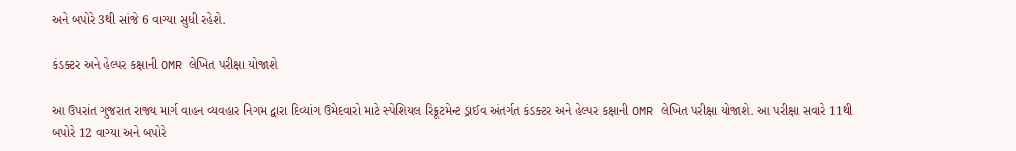અને બપોરે 3થી સાંજે 6 વાગ્યા સુધી રહેશે.

કંડક્ટર અને હેલ્પર કક્ષાની OMR લેખિત પરીક્ષા યોજાશે

આ ઉપરાંત ગુજરાત રાજ્ય માર્ગ વાહન વ્યવહાર નિગમ દ્વારા દિવ્યાંગ ઉમેદવારો માટે સ્પેશિયલ રિક્રૂટમેન્ટ ડ્રાઈવ અંતર્ગત કંડક્ટર અને હેલ્પર કક્ષાની OMR લેખિત પરીક્ષા યોજાશે. આ પરીક્ષા સવારે 11થી બપોરે 12 વાગ્યા અને બપોરે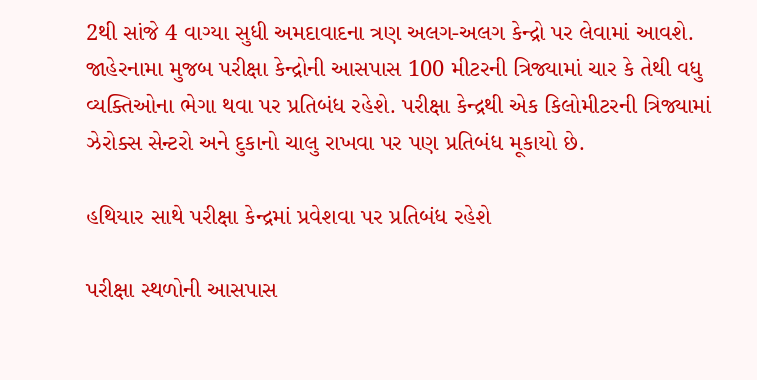2થી સાંજે 4 વાગ્યા સુધી અમદાવાદના ત્રણ અલગ-અલગ કેન્દ્રો પર લેવામાં આવશે. જાહેરનામા મુજબ પરીક્ષા કેન્દ્રોની આસપાસ 100 મીટરની ત્રિજ્યામાં ચાર કે તેથી વધુ વ્યક્તિઓના ભેગા થવા પર પ્રતિબંધ રહેશે. પરીક્ષા કેન્દ્રથી એક કિલોમીટરની ત્રિજ્યામાં ઝેરોક્સ સેન્ટરો અને દુકાનો ચાલુ રાખવા પર પણ પ્રતિબંધ મૂકાયો છે.

હથિયાર સાથે પરીક્ષા કેન્દ્રમાં પ્રવેશવા પર પ્રતિબંધ રહેશે

પરીક્ષા સ્થળોની આસપાસ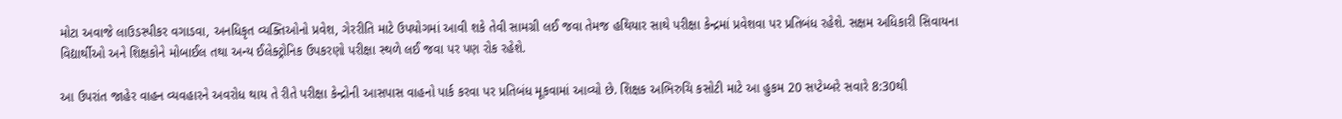મોટા અવાજે લાઉડસ્પીકર વગાડવા, અનધિકૃત વ્યક્તિઓનો પ્રવેશ, ગેરરીતિ માટે ઉપયોગમાં આવી શકે તેવી સામગ્રી લઈ જવા તેમજ હથિયાર સાથે પરીક્ષા કેન્દ્રમાં પ્રવેશવા પર પ્રતિબંધ રહેશે. સક્ષમ અધિકારી સિવાયના વિદ્યાર્થીઓ અને શિક્ષકોને મોબાઈલ તથા અન્ય ઈલેક્ટ્રોનિક ઉપકરણો પરીક્ષા સ્થળે લઈ જવા પર પણ રોક રહેશે.

આ ઉપરાંત જાહેર વાહન વ્યવહારને અવરોધ થાય તે રીતે પરીક્ષા કેન્દ્રોની આસપાસ વાહનો પાર્ક કરવા પર પ્રતિબંધ મૂકવામાં આવ્યો છે. શિક્ષક અભિરુચિ કસોટી માટે આ હુકમ 20 સપ્ટેમ્બરે સવારે 8:30થી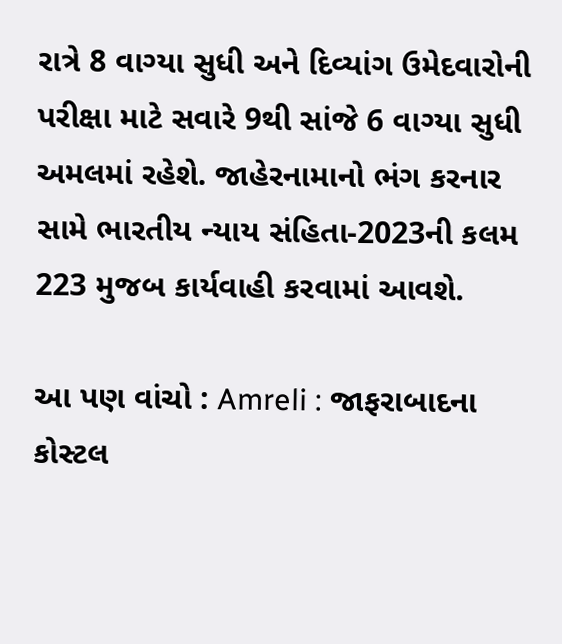રાત્રે 8 વાગ્યા સુધી અને દિવ્યાંગ ઉમેદવારોની પરીક્ષા માટે સવારે 9થી સાંજે 6 વાગ્યા સુધી અમલમાં રહેશે. જાહેરનામાનો ભંગ કરનાર સામે ભારતીય ન્યાય સંહિતા-2023ની કલમ 223 મુજબ કાર્યવાહી કરવામાં આવશે.

આ પણ વાંચો : Amreli : જાફરાબાદના કોસ્ટલ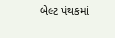બેલ્ટ પંથકમાં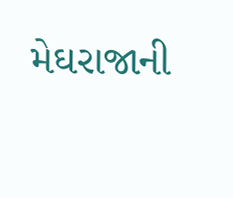મેઘરાજાની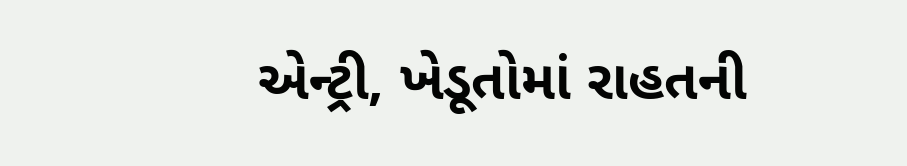એન્ટ્રી, ખેડૂતોમાં રાહતની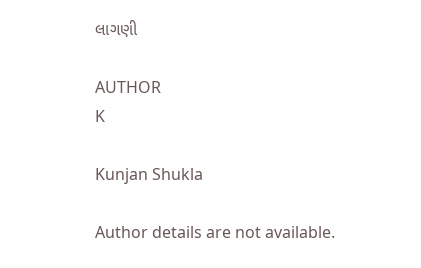લાગણી

AUTHOR
K

Kunjan Shukla

Author details are not available.